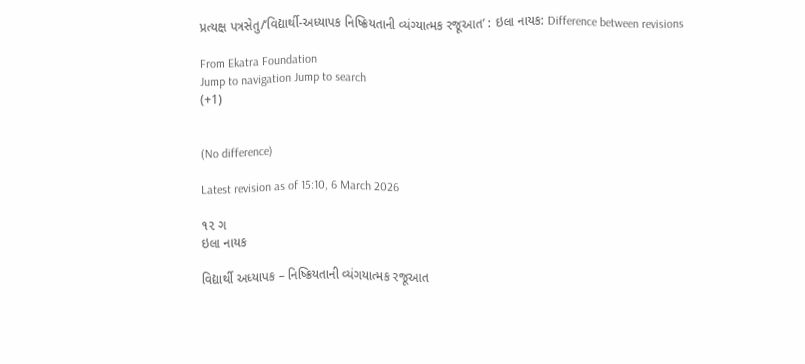પ્રત્યક્ષ પત્રસેતુ/‘વિદ્યાર્થી-અધ્યાપક નિષ્ક્રિયતાની વ્યંગ્યાત્મક રજૂઆત’ : ઇલા નાયક: Difference between revisions

From Ekatra Foundation
Jump to navigation Jump to search
(+1)


(No difference)

Latest revision as of 15:10, 6 March 2026

૧૨ ગ
ઇલા નાયક

વિદ્યાર્થી અધ્યાપક – નિષ્ક્રિયતાની વ્યંગયાત્મક રજૂઆત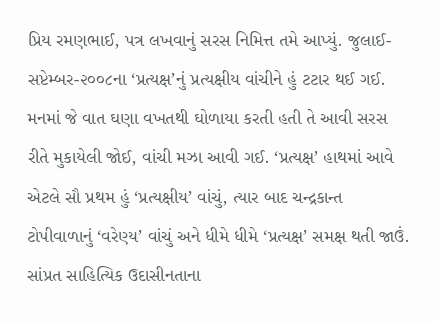પ્રિય રમણભાઈ, પત્ર લખવાનું સરસ નિમિત્ત તમે આપ્યું. જુલાઈ-સપ્ટેમ્બર-૨૦૦૮ના ‘પ્રત્યક્ષ’નું પ્રત્યક્ષીય વાંચીને હું ટટાર થઈ ગઈ. મનમાં જે વાત ઘણા વખતથી ઘોળાયા કરતી હતી તે આવી સરસ રીતે મુકાયેલી જોઈ, વાંચી મઝા આવી ગઈ. ‘પ્રત્યક્ષ’ હાથમાં આવે એટલે સૌ પ્રથમ હું ‘પ્રત્યક્ષીય’ વાંચું, ત્યાર બાદ ચન્દ્રકાન્ત ટોપીવાળાનું ‘વરેણ્ય’ વાંચું અને ધીમે ધીમે ‘પ્રત્યક્ષ’ સમક્ષ થતી જાઉં. સાંપ્રત સાહિત્યિક ઉદાસીનતાના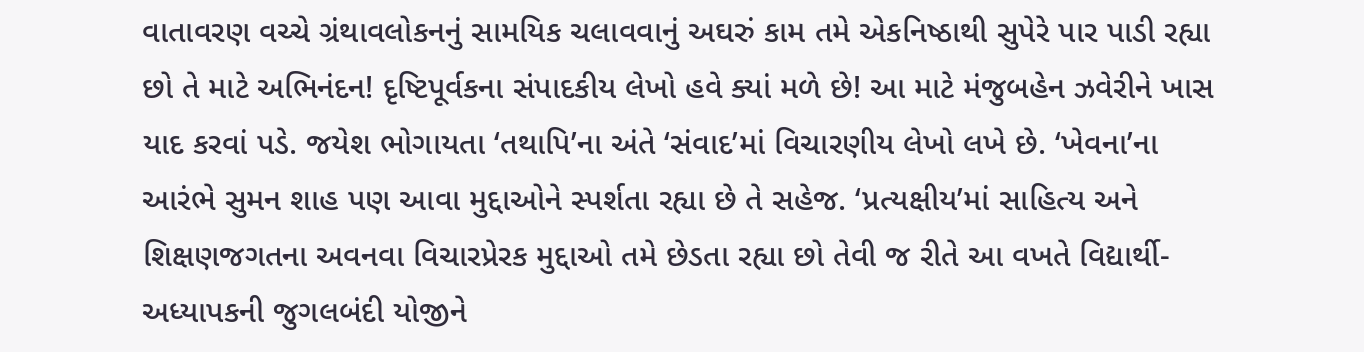વાતાવરણ વચ્ચે ગ્રંથાવલોકનનું સામયિક ચલાવવાનું અઘરું કામ તમે એકનિષ્ઠાથી સુપેરે પાર પાડી રહ્યા છો તે માટે અભિનંદન! દૃષ્ટિપૂર્વકના સંપાદકીય લેખો હવે ક્યાં મળે છે! આ માટે મંજુબહેન ઝવેરીને ખાસ યાદ કરવાં પડે. જયેશ ભોગાયતા ‘તથાપિ’ના અંતે ‘સંવાદ’માં વિચારણીય લેખો લખે છે. ‘ખેવના’ના આરંભે સુમન શાહ પણ આવા મુદ્દાઓને સ્પર્શતા રહ્યા છે તે સહેજ. ‘પ્રત્યક્ષીય’માં સાહિત્ય અને શિક્ષણજગતના અવનવા વિચારપ્રેરક મુદ્દાઓ તમે છેડતા રહ્યા છો તેવી જ રીતે આ વખતે વિદ્યાર્થી-અધ્યાપકની જુગલબંદી યોજીને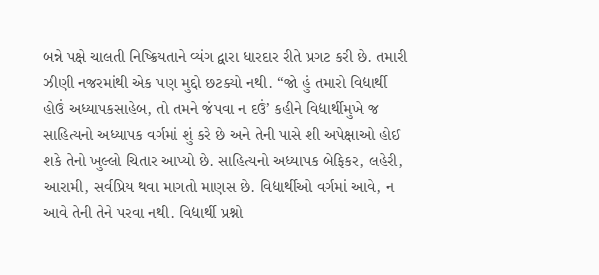બન્ને પક્ષે ચાલતી નિષ્ક્રિયતાને વ્યંગ દ્વારા ધારદાર રીતે પ્રગટ કરી છે. તમારી ઝીણી નજરમાંથી એક પણ મુદ્દો છટક્યો નથી. “જો હું તમારો વિદ્યાર્થી હોઉં અધ્યાપકસાહેબ, તો તમને જંપવા ન દઉં’ કહીને વિદ્યાર્થીમુખે જ સાહિત્યનો અધ્યાપક વર્ગમાં શું કરે છે અને તેની પાસે શી અપેક્ષાઓ હોઈ શકે તેનો ખુલ્લો ચિતાર આપ્યો છે. સાહિત્યનો અધ્યાપક બેફિકર, લહેરી, આરામી, સર્વપ્રિય થવા માગતો માણસ છે. વિદ્યાર્થીઓ વર્ગમાં આવે, ન આવે તેની તેને પરવા નથી. વિદ્યાર્થી પ્રશ્નો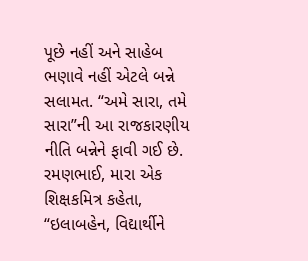પૂછે નહીં અને સાહેબ ભણાવે નહીં એટલે બન્ને સલામત. “અમે સારા, તમે સારા”ની આ રાજકારણીય નીતિ બન્નેને ફાવી ગઈ છે. રમણભાઈ, મારા એક શિક્ષકમિત્ર કહેતા, “ઇલાબહેન, વિદ્યાર્થીને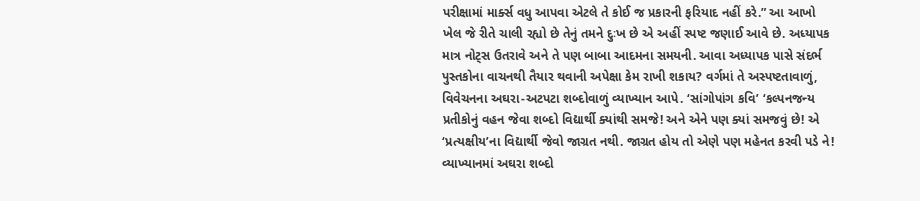પરીક્ષામાં માર્ક્સ વધુ આપવા એટલે તે કોઈ જ પ્રકારની ફરિયાદ નહીં કરે.” આ આખો ખેલ જે રીતે ચાલી રહ્યો છે તેનું તમને દુઃખ છે એ અહીં સ્પષ્ટ જણાઈ આવે છે. અધ્યાપક માત્ર નોટ્‌સ ઉતરાવે અને તે પણ બાબા આદમના સમયની. આવા અધ્યાપક પાસે સંદર્ભ પુસ્તકોના વાચનથી તૈયાર થવાની અપેક્ષા કેમ રાખી શકાય? વર્ગમાં તે અસ્પષ્ટતાવાળું, વિવેચનના અઘરા-અટપટા શબ્દોવાળું વ્યાખ્યાન આપે. ‘સાંગોપાંગ કવિ’ ‘કલ્પનજન્ય પ્રતીકોનું વહન જેવા શબ્દો વિદ્યાર્થી ક્યાંથી સમજે! અને એને પણ ક્યાં સમજવું છે! એ ‘પ્રત્યક્ષીય’ના વિદ્યાર્થી જેવો જાગ્રત નથી. જાગ્રત હોય તો એણે પણ મહેનત કરવી પડે ને! વ્યાખ્યાનમાં અઘરા શબ્દો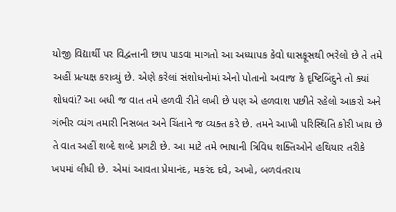યોજી વિદ્યાર્થી પર વિદ્વત્તાની છાપ પાડવા માગતો આ અધ્યાપક કેવો ઘાસફૂસથી ભરેલો છે તે તમે અહીં પ્રત્યક્ષ કરાવ્યું છે. એણે કરેલાં સંશોધનોમાં એનો પોતાનો અવાજ કે દૃષ્ટિબિંદુને તો ક્યાં શોધવાં? આ બધી જ વાત તમે હળવી રીતે લખી છે પણ એ હળવાશ પછીતે રહેલો આકરો અને ગંભીર વ્યંગ તમારી નિસબત અને ચિંતાને જ વ્યક્ત કરે છે. તમને આખી પરિસ્થિતિ કોરી ખાય છે તે વાત અહીં શબ્દે શબ્દે પ્રગટી છે. આ માટે તમે ભાષાની ત્રિવિધ શક્તિઓને હથિયાર તરીકે ખપમાં લીધી છે. એમાં આવતા પ્રેમાનંદ, મકરંદ દવે, અખો, બળવંતરાય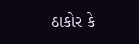ઠાકોર કે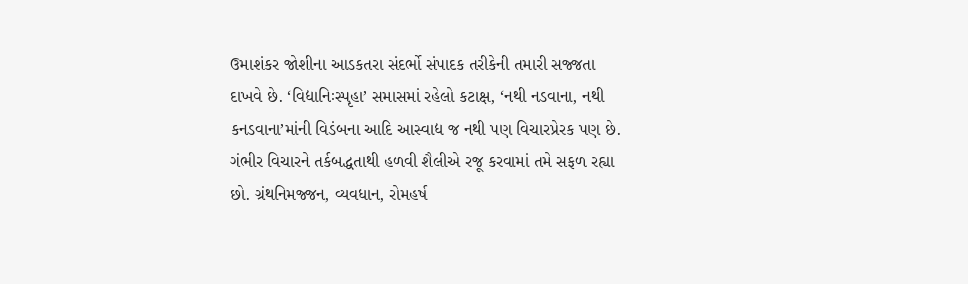ઉમાશંકર જોશીના આડકતરા સંદર્ભો સંપાદક તરીકેની તમારી સજ્જતા દાખવે છે. ‘વિદ્યાનિઃસ્પૃહા’ સમાસમાં રહેલો કટાક્ષ, ‘નથી નડવાના, નથી કનડવાના’માંની વિડંબના આદિ આસ્વાદ્ય જ નથી પણ વિચારપ્રેરક પણ છે. ગંભીર વિચારને તર્કબદ્ધતાથી હળવી શૈલીએ રજૂ કરવામાં તમે સફળ રહ્યા છો. ગ્રંથનિમજ્જન, વ્યવધાન, રોમહર્ષ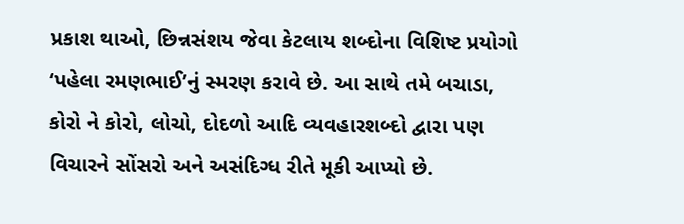પ્રકાશ થાઓ, છિન્નસંશય જેવા કેટલાય શબ્દોના વિશિષ્ટ પ્રયોગો ‘પહેલા રમણભાઈ’નું સ્મરણ કરાવે છે. આ સાથે તમે બચાડા, કોરો ને કોરો, લોચો, દોદળો આદિ વ્યવહારશબ્દો દ્વારા પણ વિચારને સોંસરો અને અસંદિગ્ધ રીતે મૂકી આપ્યો છે.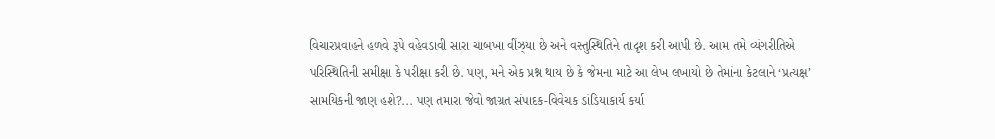વિચારપ્રવાહને હળવે રૂપે વહેવડાવી સારા ચાબખા વીંઝ્યા છે અને વસ્તુસ્થિતિને તાદૃશ કરી આપી છે. આમ તમે વ્યંગરીતિએ પરિસ્થિતિની સમીક્ષા કે પરીક્ષા કરી છે. પણ, મને એક પ્રશ્ન થાય છે કે જેમના માટે આ લેખ લખાયો છે તેમાંના કેટલાને ‘પ્રત્યક્ષ’ સામયિકની જાણ હશે?... પણ તમારા જેવો જાગ્રત સંપાદક-વિવેચક ડાંડિયાકાર્ય કર્યા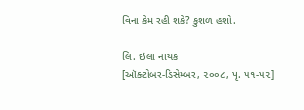વિના કેમ રહી શકે? કુશળ હશો.

લિ. ઇલા નાયક
[ઑક્ટોબર-ડિસેમ્બર, ૨૦૦૮, પૃ. ૫૧-૫૨]